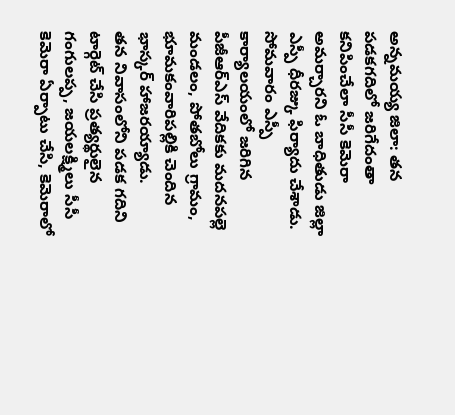అన్నమయ్య జిలా: తన పడకగదిలో జరిగేదంతా కనిపించేలా సీసీ కెమెరా అమర్చారని ఓ బాధితుడు జిల్లా ఎస్పీ ధీరజ్కు ఫిర్యాదు చేశాడు. సోమవారం ఎస్పీ కార్యాలయంలో జరిగిన పీజీఆర్ఎస్ వేదికకు మదనపల్లె మండలం, పోతబోలు గ్రామం, భూమకంవారిపల్లికి చెందిన భాస్కర్ హాజరయ్యాడు.
తన నివాసంలోని పడక గదిని టార్గెట్ చేసి ప్రత్యర్థులైన గంగులప్ప, జయలక్ష్మిలు సీసీ కెమెరా ఏర్పాటు చేసి, కెమెరాలో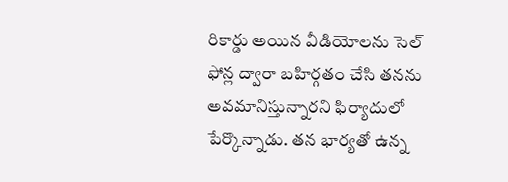రికార్డు అయిన వీడియోలను సెల్ ఫోన్ల ద్వారా బహిర్గతం చేసి తనను అవమానిస్తున్నారని ఫిర్యాదులో పేర్కొన్నాడు. తన భార్యతో ఉన్న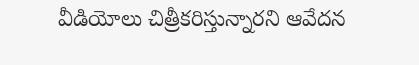వీడియోలు చిత్రీకరిస్తున్నారని ఆవేదన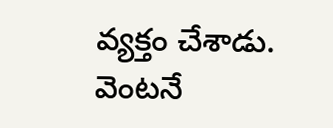వ్యక్తం చేశాడు. వెంటనే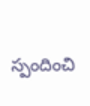స్పందించి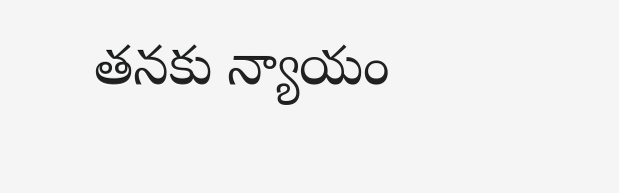తనకు న్యాయం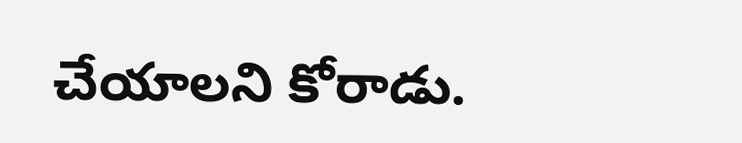చేయాలని కోరాడు.